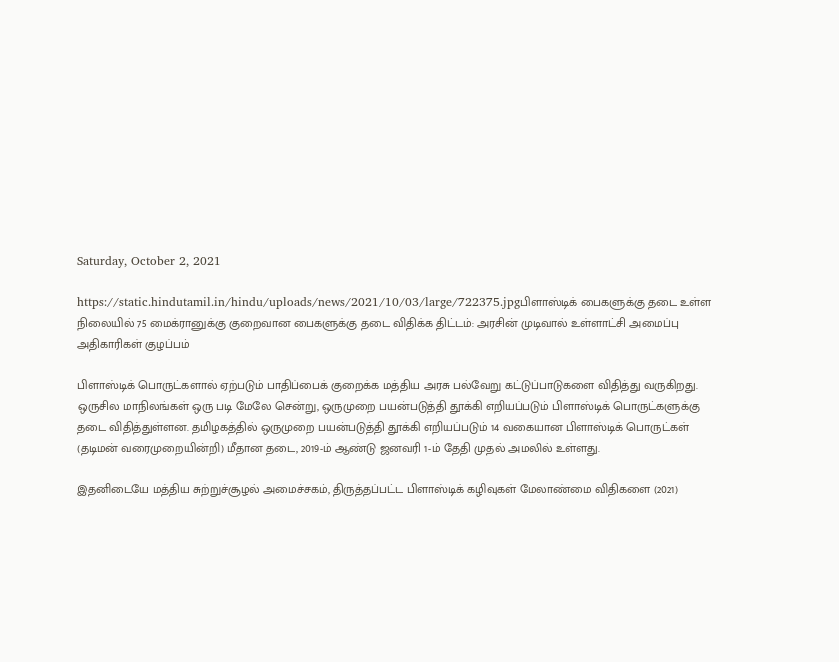Saturday, October 2, 2021

https://static.hindutamil.in/hindu/uploads/news/2021/10/03/large/722375.jpgபிளாஸ்டிக் பைகளுக்கு தடை உள்ள நிலையில் 75 மைக்ரானுக்கு குறைவான பைகளுக்கு தடை விதிக்க திட்டம்: அரசின் முடிவால் உள்ளாட்சி அமைப்பு அதிகாரிகள் குழப்பம்

பிளாஸ்டிக் பொருட்களால் ஏற்படும் பாதிப்பைக் குறைக்க மத்திய அரசு பல்வேறு கட்டுப்பாடுகளை விதித்து வருகிறது. ஒருசில மாநிலங்கள் ஒரு படி மேலே சென்று, ஒருமுறை பயன்படுத்தி தூக்கி எறியப்படும் பிளாஸ்டிக் பொருட்களுக்கு தடை விதித்துள்ளன. தமிழகத்தில் ஒருமுறை பயன்படுத்தி தூக்கி எறியப்படும் 14 வகையான பிளாஸ்டிக் பொருட்கள் (தடிமன் வரைமுறையின்றி) மீதான தடை, 2019-ம் ஆண்டு ஜனவரி 1-ம் தேதி முதல் அமலில் உள்ளது.

இதனிடையே மத்திய சுற்றுச்சூழல் அமைச்சகம், திருத்தப்பட்ட பிளாஸ்டிக் கழிவுகள் மேலாண்மை விதிகளை (2021)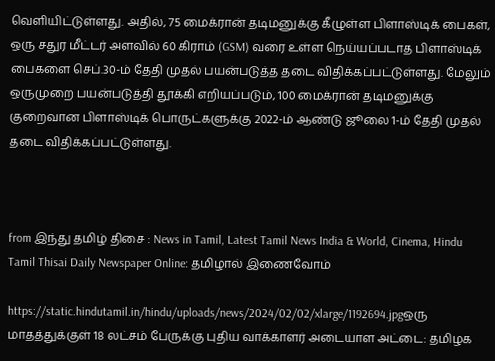வெளியிட்டுள்ளது. அதில், 75 மைக்ரான் தடிமனுக்கு கீழுள்ள பிளாஸ்டிக் பைகள், ஒரு சதுர மீட்டர் அளவில் 60 கிராம் (GSM) வரை உள்ள நெய்யப்படாத பிளாஸ்டிக் பைகளை செப்.30-ம் தேதி முதல் பயன்படுத்த தடை விதிக்கப்பட்டுள்ளது. மேலும் ஒருமுறை பயன்படுத்தி தூக்கி எறியப்படும், 100 மைக்ரான் தடிமனுக்கு குறைவான பிளாஸ்டிக் பொருட்களுக்கு 2022-ம் ஆண்டு ஜூலை 1-ம் தேதி முதல் தடை விதிக்கப்பட்டுள்ளது.



from இந்து தமிழ் திசை : News in Tamil, Latest Tamil News India & World, Cinema, Hindu Tamil Thisai Daily Newspaper Online: தமிழால் இணைவோம்

https://static.hindutamil.in/hindu/uploads/news/2024/02/02/xlarge/1192694.jpgஒரு மாதத்துக்குள் 18 லட்சம் பேருக்கு புதிய வாக்காளர் அடையாள அட்டை: தமிழக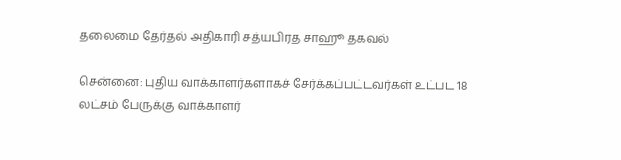தலைமை தேர்தல் அதிகாரி சத்யபிரத சாஹூ தகவல்

சென்னை: புதிய வாக்காளர்களாகச் சேர்க்கப்பட்டவர்கள் உட்பட 18 லட்சம் பேருக்கு வாக்காளர்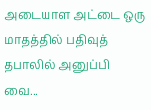அடையாள அட்டை ஒரு மாதத்தில் பதிவுத் தபாலில் அனுப்பி வை...